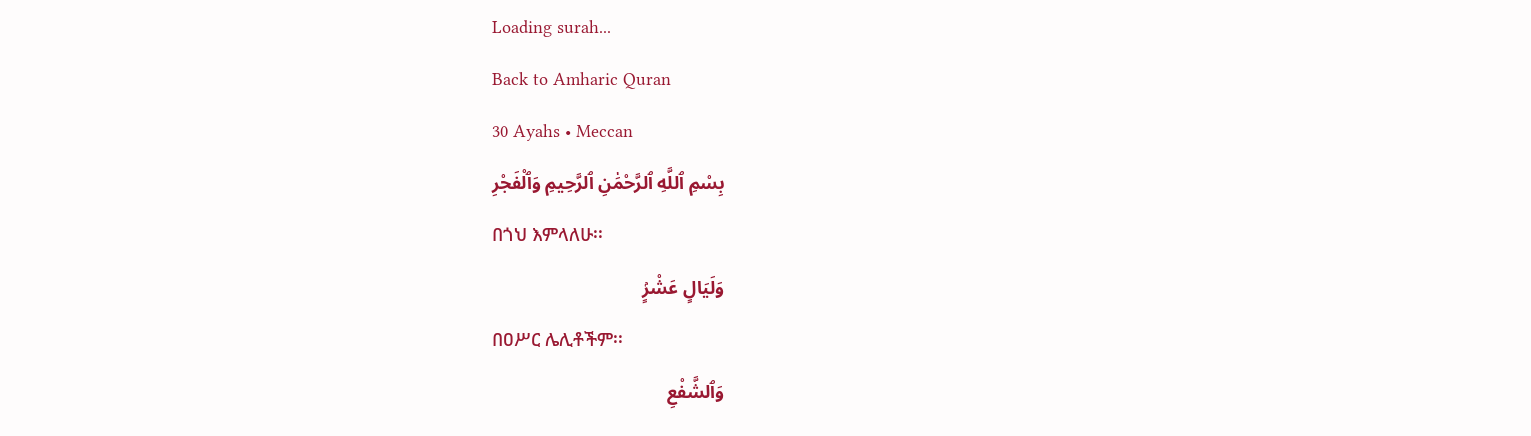Loading surah...
Back to Amharic Quran
30 Ayahs • Meccan
بِسْمِ ٱللَّهِ ٱلرَّحْمَٰنِ ٱلرَّحِيمِ وَٱلْفَجْرِ
በጎህ እምላለሁ፡፡
وَلَيَالٍ عَشْرٍۢ
በዐሥር ሌሊቶችም፡፡
وَٱلشَّفْعِ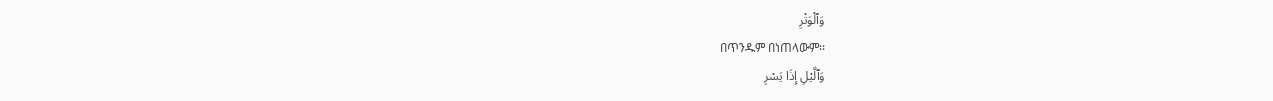وَٱلْوَتْرِ
በጥንዱም በነጠላውም፡፡
وَٱلَّيْلِ إِذَا يَسْرِ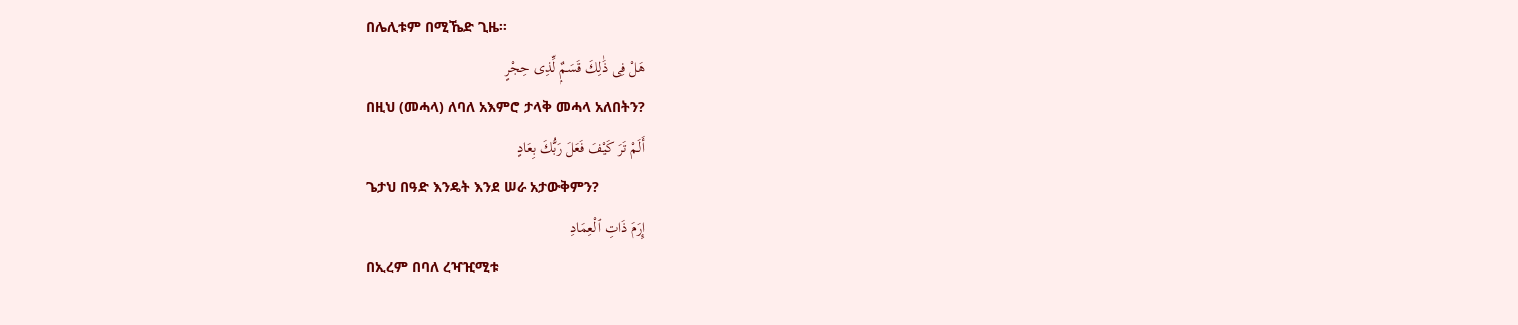በሌሊቱም በሚኼድ ጊዜ፡፡
هَلْ فِى ذَٰلِكَ قَسَمٌۭ لِّذِى حِجْرٍ
በዚህ (መሓላ) ለባለ አእምሮ ታላቅ መሓላ አለበትን?
أَلَمْ تَرَ كَيْفَ فَعَلَ رَبُّكَ بِعَادٍ
ጌታህ በዓድ እንዴት እንደ ሠራ አታውቅምን?
إِرَمَ ذَاتِ ٱلْعِمَادِ
በኢረም በባለ ረዣዢሚቱ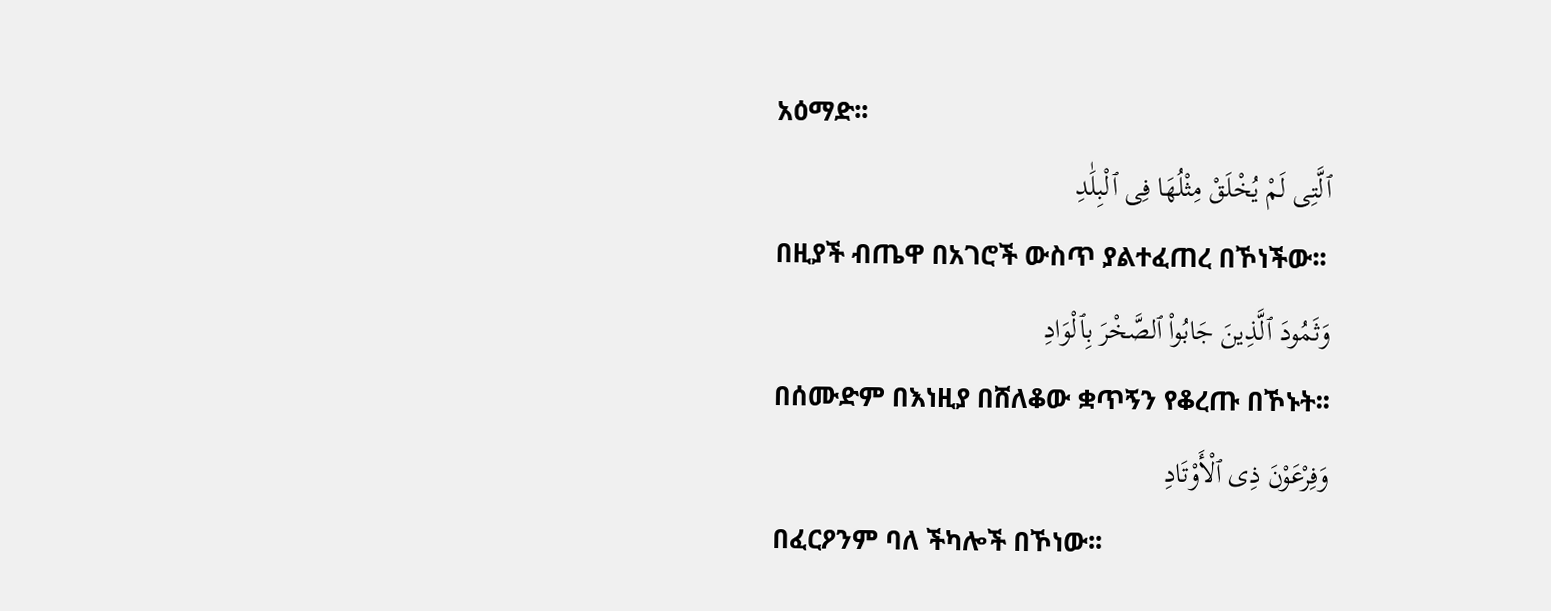አዕማድ፡፡
ٱلَّتِى لَمْ يُخْلَقْ مِثْلُهَا فِى ٱلْبِلَٰدِ
በዚያች ብጤዋ በአገሮች ውስጥ ያልተፈጠረ በኾነችው፡፡
وَثَمُودَ ٱلَّذِينَ جَابُوا۟ ٱلصَّخْرَ بِٱلْوَادِ
በሰሙድም በእነዚያ በሸለቆው ቋጥኝን የቆረጡ በኾኑት፡፡
وَفِرْعَوْنَ ذِى ٱلْأَوْتَادِ
በፈርዖንም ባለ ችካሎች በኾነው፡፡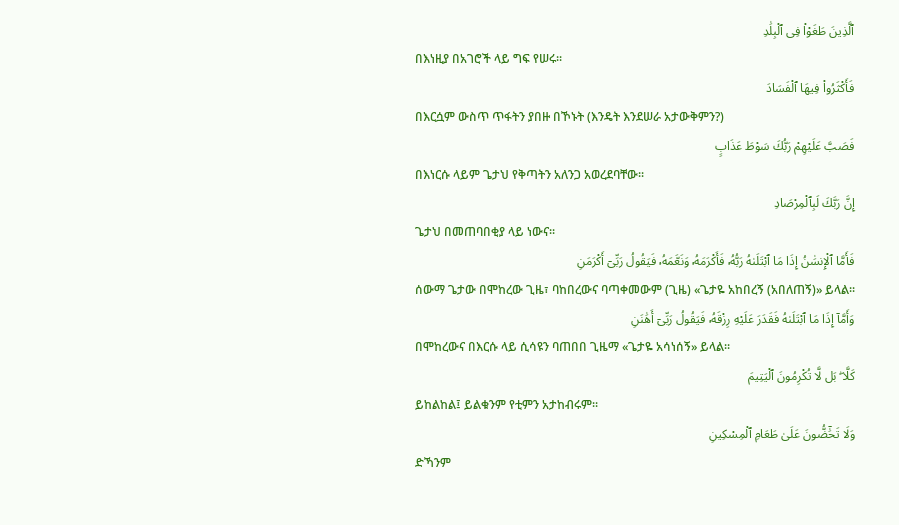ٱلَّذِينَ طَغَوْا۟ فِى ٱلْبِلَٰدِ
በእነዚያ በአገሮች ላይ ግፍ የሠሩ፡፡
فَأَكْثَرُوا۟ فِيهَا ٱلْفَسَادَ
በእርሷም ውስጥ ጥፋትን ያበዙ በኾኑት (እንዴት እንደሠራ አታውቅምን?)
فَصَبَّ عَلَيْهِمْ رَبُّكَ سَوْطَ عَذَابٍ
በእነርሱ ላይም ጌታህ የቅጣትን አለንጋ አወረደባቸው፡፡
إِنَّ رَبَّكَ لَبِٱلْمِرْصَادِ
ጌታህ በመጠባበቂያ ላይ ነውና፡፡
فَأَمَّا ٱلْإِنسَٰنُ إِذَا مَا ٱبْتَلَىٰهُ رَبُّهُۥ فَأَكْرَمَهُۥ وَنَعَّمَهُۥ فَيَقُولُ رَبِّىٓ أَكْرَمَنِ
ሰውማ ጌታው በሞከረው ጊዜ፣ ባከበረውና ባጣቀመውም (ጊዜ) «ጌታዬ አከበረኝ (አበለጠኝ)» ይላል፡፡
وَأَمَّآ إِذَا مَا ٱبْتَلَىٰهُ فَقَدَرَ عَلَيْهِ رِزْقَهُۥ فَيَقُولُ رَبِّىٓ أَهَٰنَنِ
በሞከረውና በእርሱ ላይ ሲሳዩን ባጠበበ ጊዜማ «ጌታዬ አሳነሰኝ» ይላል፡፡
كَلَّا ۖ بَل لَّا تُكْرِمُونَ ٱلْيَتِيمَ
ይከልከል፤ ይልቁንም የቲምን አታከብሩም፡፡
وَلَا تَحَٰٓضُّونَ عَلَىٰ طَعَامِ ٱلْمِسْكِينِ
ድኻንም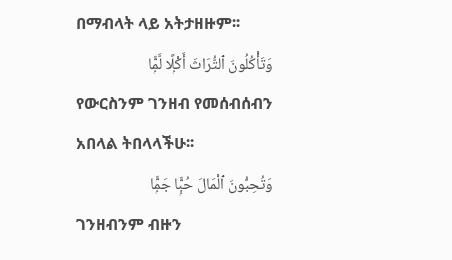በማብላት ላይ አትታዘዙም፡፡
وَتَأْكُلُونَ ٱلتُّرَاثَ أَكْلًۭا لَّمًّۭا
የውርስንም ገንዘብ የመሰብሰብን አበላል ትበላላችሁ፡፡
وَتُحِبُّونَ ٱلْمَالَ حُبًّۭا جَمًّۭا
ገንዘብንም ብዙን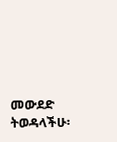መውደድ ትወዳላችሁ፡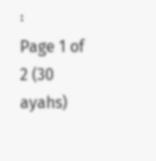፡
Page 1 of 2 (30 ayahs)